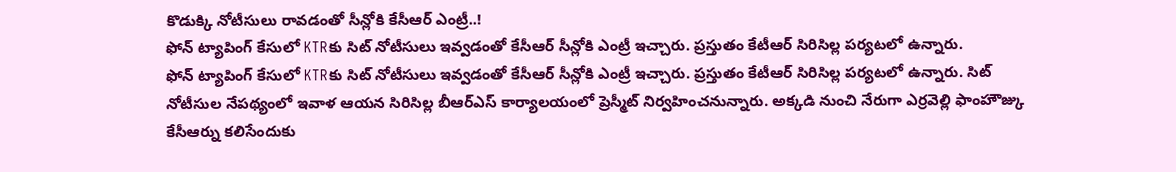కొడుక్కి నోటీసులు రావడంతో సీన్లోకి కేసీఆర్ ఎంట్రీ..!
ఫోన్ ట్యాపింగ్ కేసులో KTRకు సిట్ నోటీసులు ఇవ్వడంతో కేసీఆర్ సీన్లోకి ఎంట్రీ ఇచ్చారు. ప్రస్తుతం కేటీఆర్ సిరిసిల్ల పర్యటలో ఉన్నారు.
ఫోన్ ట్యాపింగ్ కేసులో KTRకు సిట్ నోటీసులు ఇవ్వడంతో కేసీఆర్ సీన్లోకి ఎంట్రీ ఇచ్చారు. ప్రస్తుతం కేటీఆర్ సిరిసిల్ల పర్యటలో ఉన్నారు. సిట్ నోటీసుల నేపథ్యంలో ఇవాళ ఆయన సిరిసిల్ల బీఆర్ఎస్ కార్యాలయంలో ప్రెస్మీట్ నిర్వహించనున్నారు. అక్కడి నుంచి నేరుగా ఎర్రవెల్లి ఫాంహౌజ్కు కేసీఆర్ను కలిసేందుకు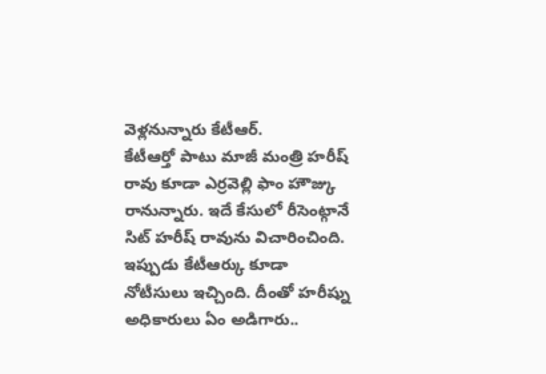వెళ్లనున్నారు కేటీఆర్.
కేటీఆర్తో పాటు మాజీ మంత్రి హరీష్ రావు కూడా ఎర్రవెల్లి ఫాం హౌజ్కు రానున్నారు. ఇదే కేసులో రీసెంట్గానే సిట్ హరీష్ రావును విచారించింది. ఇప్పుడు కేటీఆర్కు కూడా నోటీసులు ఇచ్చింది. దీంతో హరీష్ను అధికారులు ఏం అడిగారు..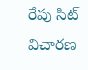రేపు సిట్ విచారణ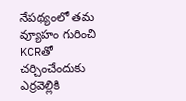నేపథ్యంలో తమ వ్యూహం గురించి KCRతో చర్చించేందుకు ఎర్రవెల్లికి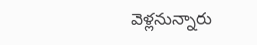వెళ్లనున్నారు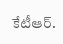కేటీఆర్.